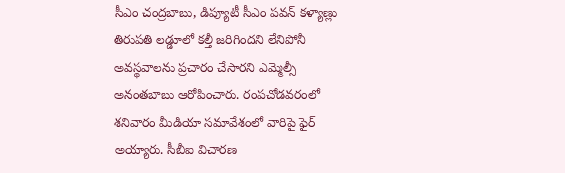సీఎం చంద్రబాబు, డిప్యూటీ సీఎం పవన్ కళ్యాణ్లు తిరుపతి లడ్డూలో కల్తీ జరిగిందని లేనిపోనీ అవస్థవాలను ప్రచారం చేసారని ఎమ్మెల్సీ అనంతబాబు ఆరోపించారు. రంపచోడవరంలో శనివారం మీడియా సమావేశంలో వారిపై ఫైర్ అయ్యారు. సీబీఐ విచారణ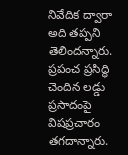నివేదిక ద్వారా అది తప్పని తెలిందన్నారు. ప్రపంచ ప్రసిద్ధి చెందిన లడ్డు ప్రసాదంపై విషప్రచారం తగదాన్నారు.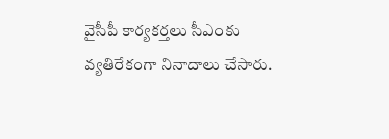వైసీపీ కార్యకర్తలు సీఎంకు వ్యతిరేకంగా నినాదాలు చేసారు.